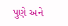પુણે અને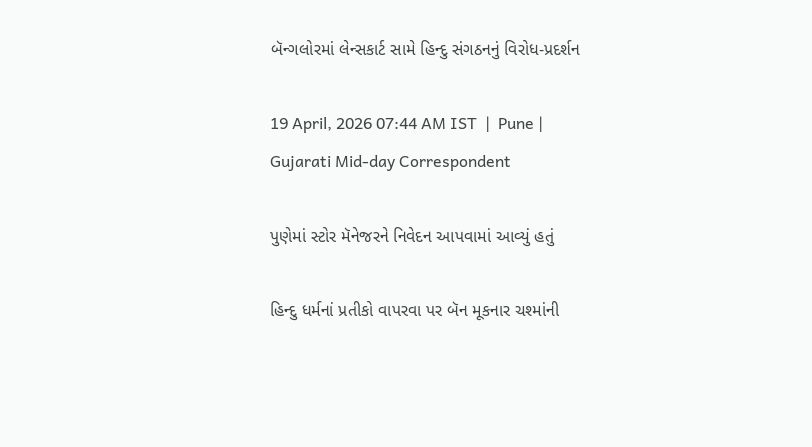બૅન્ગલોરમાં લેન્સકાર્ટ સામે હિન્દુ સંગઠનનું વિરોધ-પ્રદર્શન

19 April, 2026 07:44 AM IST  |  Pune | Gujarati Mid-day Correspondent

પુણેમાં સ્ટોર મૅનેજરને નિવેદન આપવામાં આવ્યું હતું

હિન્દુ ધર્મનાં પ્રતીકો વાપરવા પર બૅન મૂકનાર ચશ્માંની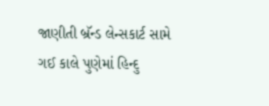જાણીતી બ્રૅન્ડ લેન્સકાર્ટ સામે ગઈ કાલે પુણેમાં હિન્દુ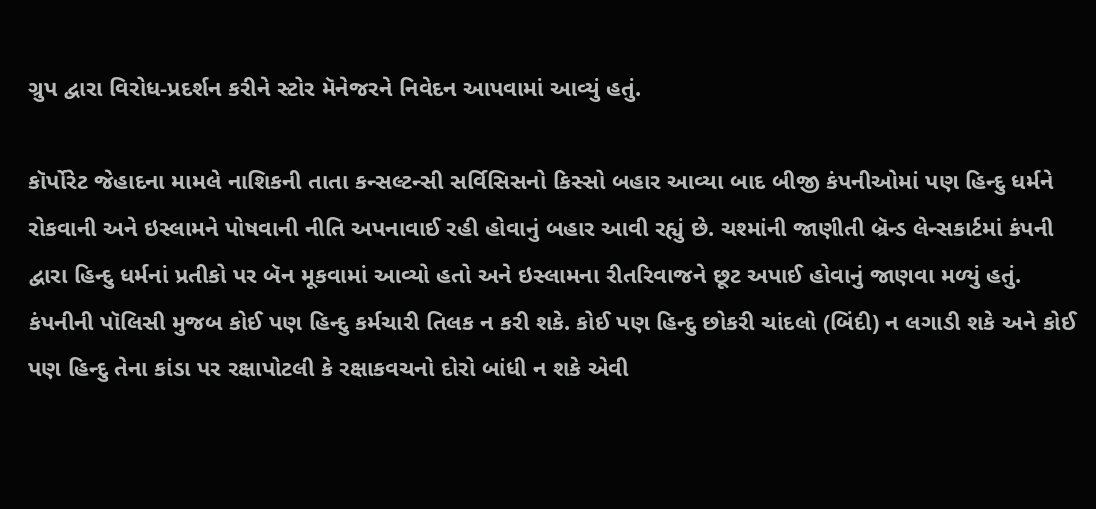ગ્રુપ દ્વારા વિરોધ-પ્રદર્શન કરીને સ્ટોર મૅનેજરને નિવેદન આપવામાં આવ્યું હતું.

કૉર્પોરેટ જેહાદના મામલે નાશિકની તાતા કન્સલ્ટન્સી સર્વિસિસનો કિસ્સો બહાર આવ્યા બાદ બીજી કંપનીઓમાં પણ હિન્દુ ધર્મને રોકવાની અને ઇસ્લામને પોષવાની નીતિ અપનાવાઈ રહી હોવાનું બહાર આવી રહ્યું છે. ચશ્માંની જાણીતી બ્રૅન્ડ લેન્સકાર્ટમાં કંપની દ્વારા હિન્દુ ધર્મનાં પ્રતીકો પર બૅન મૂકવામાં આવ્યો હતો અને ઇસ્લામના રીતરિવાજને છૂટ અપાઈ હોવાનું જાણવા મળ્યું હતું. કંપનીની પૉલિસી મુજબ કોઈ પણ હિન્દુ કર્મચારી તિલક ન કરી શકે. કોઈ પણ હિન્દુ છોકરી ચાંદલો (બિંદી) ન લગાડી શકે અને કોઈ પણ હિન્દુ તેના કાંડા પર રક્ષાપોટલી કે રક્ષાકવચનો દોરો બાંધી ન શકે એવી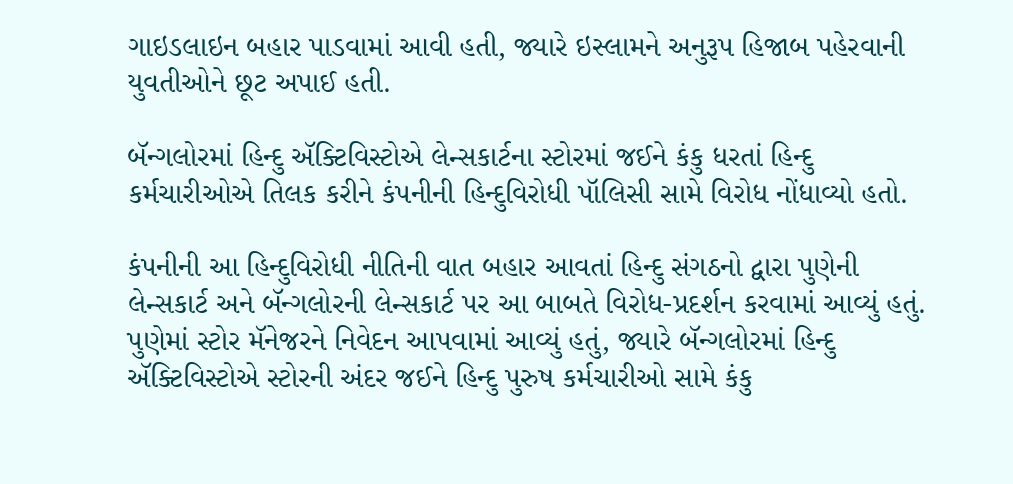ગાઇડલાઇન બહાર પાડવામાં આવી હતી, જ્યારે ઇસ્લામને અનુરૂપ હિજાબ પહેરવાની યુવતીઓને છૂટ અપાઈ હતી.

બૅન્ગલોરમાં હિન્દુ ઍક્ટિવિસ્ટોએ લેન્સકાર્ટના સ્ટોરમાં જઈને કંકુ ધરતાં હિન્દુ કર્મચારીઓએ તિલક કરીને કંપનીની હિન્દુવિરોધી પૉલિસી સામે વિરોધ નોંધાવ્યો હતો.

કંપનીની આ હિન્દુવિરોધી નીતિની વાત બહાર આવતાં હિન્દુ સંગઠનો દ્વારા પુણેની લેન્સકાર્ટ અને બૅન્ગલોરની લેન્સકાર્ટ પર આ બાબતે વિરોધ-પ્રદર્શન કરવામાં આવ્યું હતું. પુણેમાં સ્ટોર મૅનેજરને નિવેદન આપવામાં આવ્યું હતું, જ્યારે બૅન્ગલોરમાં હિન્દુ ઍક્ટિવિસ્ટોએ સ્ટોરની અંદર જઈને હિન્દુ પુરુષ કર્મચારીઓ સામે કંકુ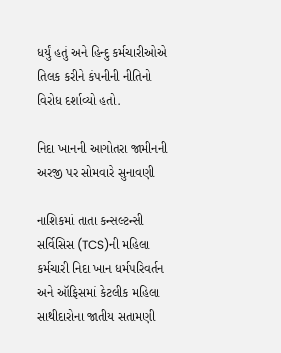ધર્યું હતું અને હિન્દુ કર્મચારીઓએ તિલક કરીને કંપનીની નીતિનો વિરોધ દર્શાવ્યો હતો.

નિદા ખાનની આગોતરા જામીનની અરજી પર સોમવારે સુનાવણી

નાશિકમાં તાતા કન્સલ્ટન્સી સર્વિસિસ (TCS)ની મહિલા કર્મચારી નિદા ખાન ધર્મપરિવર્તન અને ઑફિસમાં કેટલીક મહિલા સાથીદારોના જાતીય સતામણી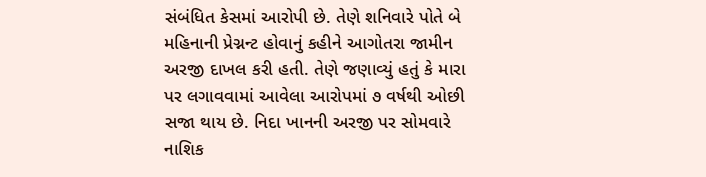સંબંધિત કેસમાં આરોપી છે. તેણે શનિવારે પોતે બે મહિનાની પ્રેગ્નન્ટ હોવાનું કહીને આગોતરા જામીન અરજી દાખલ કરી હતી. તેણે જણાવ્યું હતું કે મારા પર લગાવવામાં આવેલા આરોપમાં ૭ વર્ષથી ઓછી સજા થાય છે. નિદા ખાનની અરજી પર સોમવારે નાશિક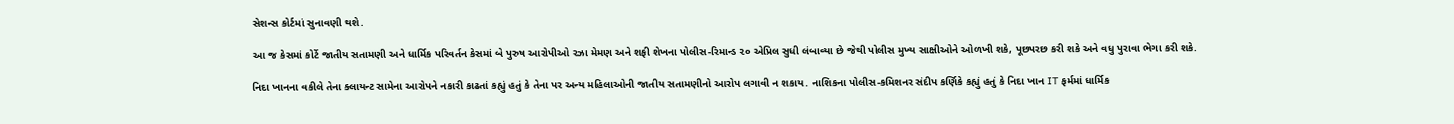સેશન્સ કોર્ટમાં સુનાવણી થશે.

આ જ કેસમાં કોર્ટે જાતીય સતામણી અને ધાર્મિક પરિવર્તન કેસમાં બે પુરુષ આરોપીઓ રઝા મેમણ અને શફી શેખના પોલીસ-રિમાન્ડ ૨૦ એપ્રિલ સુધી લંબાવ્યા છે જેથી પોલીસ મુખ્ય સાક્ષીઓને ઓળખી શકે, પૂછપરછ કરી શકે અને વધુ પુરાવા ભેગા કરી શકે.

નિદા ખાનના વકીલે તેના ક્લાયન્ટ સામેના આરોપને નકારી કાઢતાં કહ્યું હતું કે તેના પર અન્ય મહિલાઓની જાતીય સતામણીનો આરોપ લગાવી ન શકાય. નાશિકના પોલીસ-કમિશનર સંદીપ કર્ણિકે કહ્યું હતું કે નિદા ખાન IT ફર્મમાં ધાર્મિક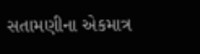સતામણીના એકમાત્ર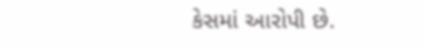કેસમાં આરોપી છે.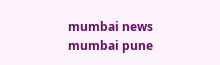mumbai news mumbai pune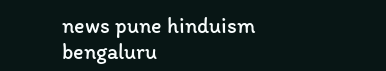news pune hinduism bengaluru